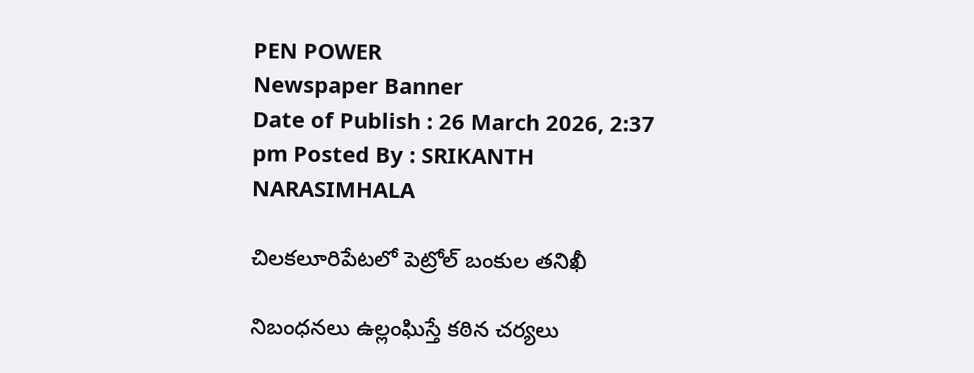PEN POWER
Newspaper Banner
Date of Publish : 26 March 2026, 2:37 pm Posted By : SRIKANTH NARASIMHALA

చిలకలూరిపేటలో పెట్రోల్ బంకుల తనిఖీ

నిబంధనలు ఉల్లంఘిస్తే కఠిన చర్యలు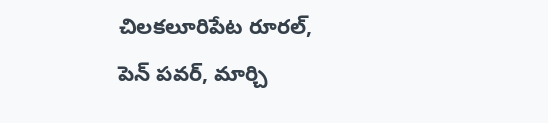చిలకలూరిపేట రూరల్, పెన్ పవర్, మార్చి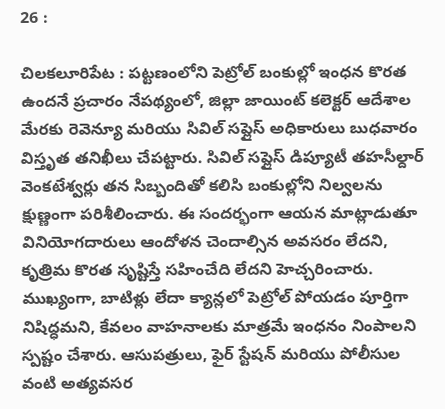26 :

చిలకలూరిపేట : పట్టణంలోని పెట్రోల్ బంకుల్లో ఇంధన కొరత ఉందనే ప్రచారం నేపథ్యంలో, జిల్లా జాయింట్ కలెక్టర్ ఆదేశాల మేరకు రెవెన్యూ మరియు సివిల్ సప్లైస్ అధికారులు బుధవారం విస్తృత తనిఖీలు చేపట్టారు. సివిల్ సప్లైస్ డిప్యూటీ తహసీల్దార్ వెంకటేశ్వర్లు తన సిబ్బందితో కలిసి బంకుల్లోని నిల్వలను క్షుణ్ణంగా పరిశీలించారు. ఈ సందర్భంగా ఆయన మాట్లాడుతూ వినియోగదారులు ఆందోళన చెందాల్సిన అవసరం లేదని, కృత్రిమ కొరత సృష్టిస్తే సహించేది లేదని హెచ్చరించారు. ముఖ్యంగా, బాటిళ్లు లేదా క్యాన్లలో పెట్రోల్ పోయడం పూర్తిగా నిషిద్ధమని, కేవలం వాహనాలకు మాత్రమే ఇంధనం నింపాలని స్పష్టం చేశారు. ఆసుపత్రులు, ఫైర్ స్టేషన్ మరియు పోలీసుల వంటి అత్యవసర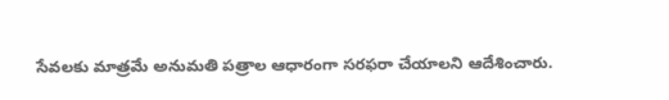సేవలకు మాత్రమే అనుమతి పత్రాల ఆధారంగా సరఫరా చేయాలని ఆదేశించారు.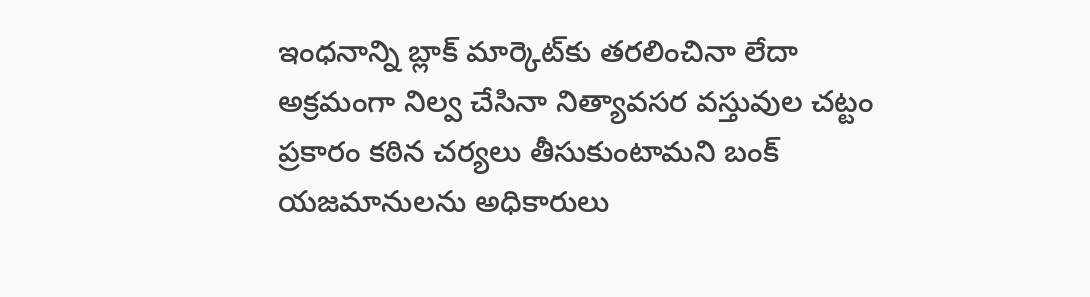ఇంధనాన్ని బ్లాక్ మార్కెట్‌కు తరలించినా లేదా అక్రమంగా నిల్వ చేసినా నిత్యావసర వస్తువుల చట్టం ప్రకారం కఠిన చర్యలు తీసుకుంటామని బంక్ యజమానులను అధికారులు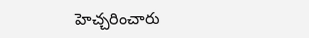హెచ్చరించారు